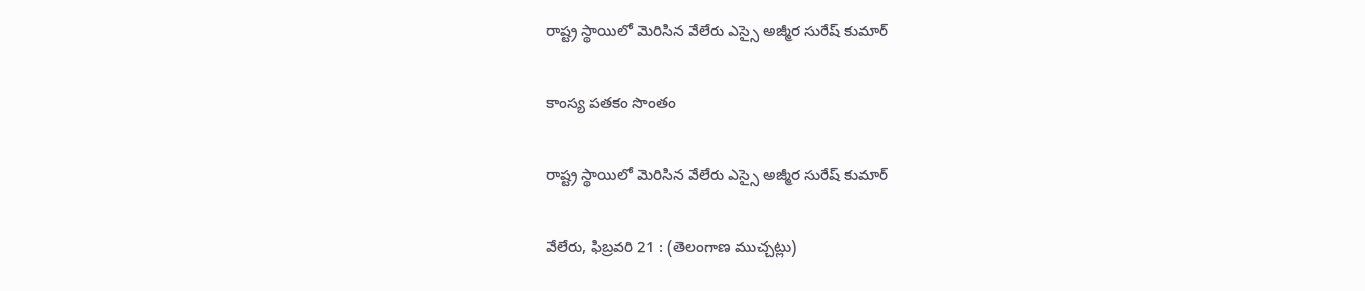రాష్ట్ర స్థాయిలో మెరిసిన వేలేరు ఎస్సై అజ్మీర సురేష్ కుమార్

కాంస్య పతకం సొంతం

రాష్ట్ర స్థాయిలో మెరిసిన వేలేరు ఎస్సై అజ్మీర సురేష్ కుమార్

వేలేరు, ఫిబ్రవరి 21 : (తెలంగాణ ముచ్చట్లు)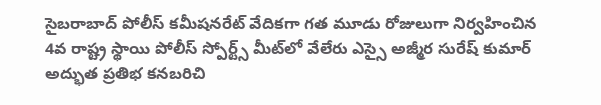సైబరాబాద్ పోలీస్ కమీషనరేట్ వేదికగా గత మూడు రోజులుగా నిర్వహించిన 4వ రాష్ట్ర స్థాయి పోలీస్ స్పోర్ట్స్ మీట్‌లో వేలేరు ఎస్సై అజ్మీర సురేష్ కుమార్ అద్భుత ప్రతిభ కనబరిచి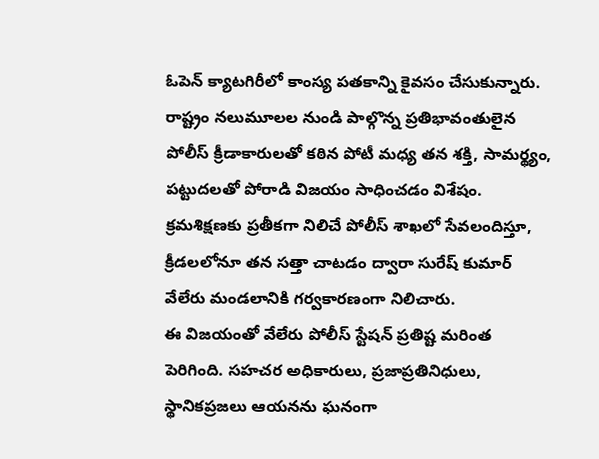ఓపెన్ క్యాటగిరీలో కాంస్య పతకాన్ని కైవసం చేసుకున్నారు.
రాష్ట్రం నలుమూలల నుండి పాల్గొన్న ప్రతిభావంతులైన పోలీస్ క్రీడాకారులతో కఠిన పోటీ మధ్య తన శక్తి, సామర్థ్యం, పట్టుదలతో పోరాడి విజయం సాధించడం విశేషం. క్రమశిక్షణకు ప్రతీకగా నిలిచే పోలీస్ శాఖలో సేవలందిస్తూ, క్రీడలలోనూ తన సత్తా చాటడం ద్వారా సురేష్ కుమార్ వేలేరు మండలానికి గర్వకారణంగా నిలిచారు.
ఈ విజయంతో వేలేరు పోలీస్ స్టేషన్ ప్రతిష్ట మరింత పెరిగింది. సహచర అధికారులు, ప్రజాప్రతినిధులు, స్థానికప్రజలు ఆయనను ఘనంగా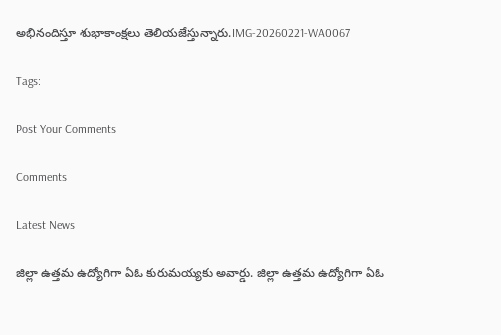అభినందిస్తూ శుభాకాంక్షలు తెలియజేస్తున్నారు.IMG-20260221-WA0067

Tags:

Post Your Comments

Comments

Latest News

జిల్లా ఉత్తమ ఉద్యోగిగా ఏఓ కురుమయ్యకు అవార్డు. జిల్లా ఉత్తమ ఉద్యోగిగా ఏఓ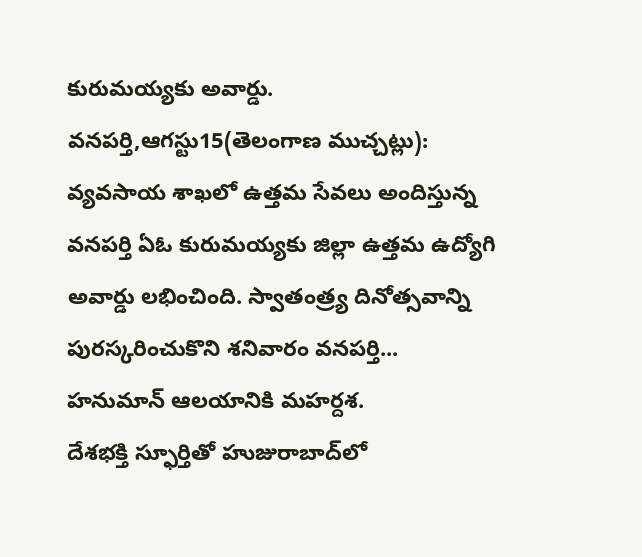కురుమయ్యకు అవార్డు.
వనపర్తి,ఆగస్టు15(తెలంగాణ ముచ్చట్లు): వ్యవసాయ శాఖలో ఉత్తమ సేవలు అందిస్తున్న వనపర్తి ఏఓ కురుమయ్యకు జిల్లా ఉత్తమ ఉద్యోగి అవార్డు లభించింది. స్వాతంత్ర్య దినోత్సవాన్ని పురస్కరించుకొని శనివారం వనపర్తి...
హనుమాన్ ఆలయానికి మహర్దశ.
దేశభక్తి స్ఫూర్తితో హుజురాబాద్‌లో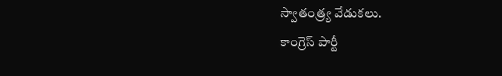స్వాతంత్ర్య వేడుకలు.
కాంగ్రెస్ పార్టీ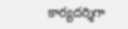కార్యదర్శిగా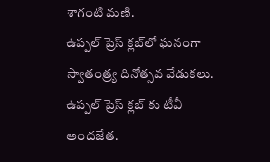శాగంటి మణి.
ఉప్పల్ ప్రెస్ క్లబ్‌లో ఘనంగా స్వాతంత్ర్య దినోత్సవ వేడుకలు.
ఉప్పల్ ప్రెస్ క్లబ్‌ కు టీవీ అందజేత.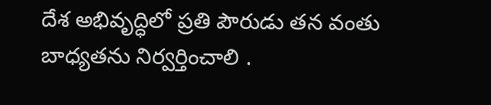దేశ అభివృద్ధిలో ప్రతి పౌరుడు తన వంతు బాధ్యతను నిర్వర్తించాలి .